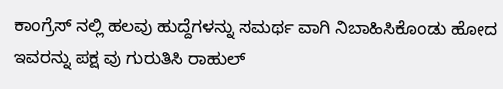ಕಾಂಗ್ರೆಸ್ ನಲ್ಲಿ ಹಲವು ಹುದ್ದೆಗಳನ್ನು ಸಮರ್ಥ ವಾಗಿ ನಿಬಾಹಿಸಿಕೊಂಡು ಹೋದ ಇವರನ್ನು ಪಕ್ಷ ವು ಗುರುತಿಸಿ ರಾಹುಲ್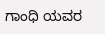ಗಾಂಧಿ ಯವರ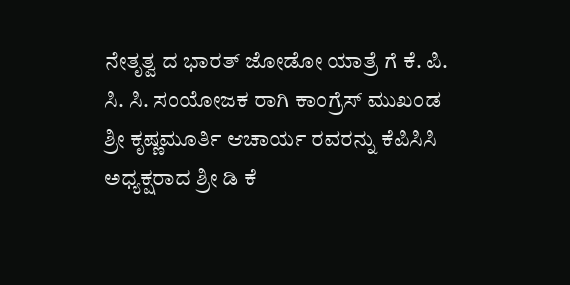ನೇತೃತ್ವ ದ ಭಾರತ್ ಜೋಡೋ ಯಾತ್ರೆ ಗೆ ಕೆ. ಪಿ. ಸಿ. ಸಿ. ಸಂಯೋಜಕ ರಾಗಿ ಕಾಂಗ್ರೆಸ್ ಮುಖಂಡ ಶ್ರೀ ಕೃಷ್ಣಮೂರ್ತಿ ಆಚಾರ್ಯ ರವರನ್ನು ಕೆಪಿಸಿಸಿ ಅಧ್ಯಕ್ಷರಾದ ಶ್ರೀ ಡಿ ಕೆ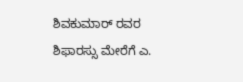ಶಿವಕುಮಾರ್ ರವರ ಶಿಫಾರಸ್ಸು ಮೇರೆಗೆ ಎ.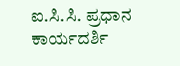ಐ.ಸಿ.ಸಿ. ಪ್ರಧಾನ ಕಾರ್ಯದರ್ಶಿ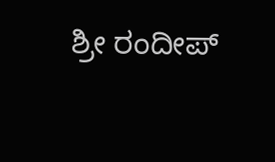ಶ್ರೀ ರಂದೀಪ್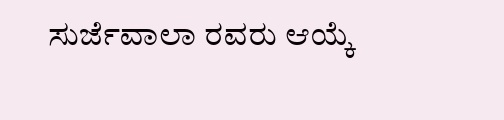ಸುರ್ಜೆವಾಲಾ ರವರು ಆಯ್ಕೆ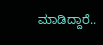ಮಾಡಿದ್ದಾರೆ..